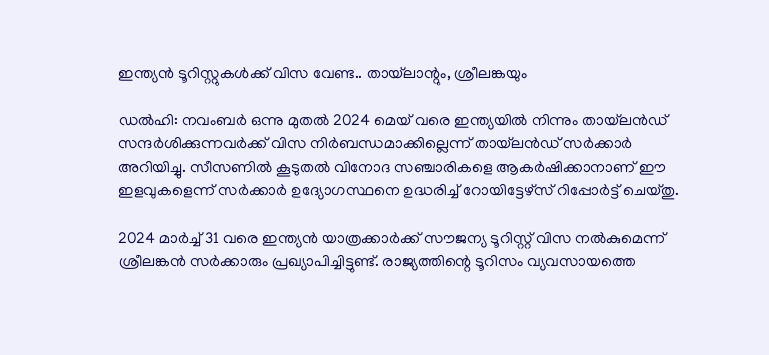ഇന്ത്യന്‍ ടൂറിസ്റ്റുകള്‍ക്ക് വിസ വേണ്ട.. തായ്‌ലാന്റും, ശ്രീലങ്കയും

ഡല്‍ഹി: നവംബര്‍ ഒന്നു മുതല്‍ 2024 മെയ് വരെ ഇന്ത്യയില്‍ നിന്നും തായ്‌ലന്‍ഡ് സന്ദര്‍ശിക്കുന്നവര്‍ക്ക് വിസ നിര്‍ബന്ധമാക്കില്ലെന്ന് തായ്‌ലന്‍ഡ് സര്‍ക്കാര്‍ അറിയിച്ചു. സീസണില്‍ കൂടുതല്‍ വിനോദ സഞ്ചാരികളെ ആകര്‍ഷിക്കാനാണ് ഈ ഇളവുകളെന്ന് സര്‍ക്കാര്‍ ഉദ്യോഗസ്ഥനെ ഉദ്ധരിച്ച് റോയിട്ടേഴ്‌സ് റിപ്പോര്‍ട്ട് ചെയ്തു.

2024 മാര്‍ച്ച് 31 വരെ ഇന്ത്യന്‍ യാത്രക്കാര്‍ക്ക് സൗജന്യ ടൂറിസ്റ്റ് വിസ നല്‍കുമെന്ന് ശ്രീലങ്കന്‍ സര്‍ക്കാരും പ്രഖ്യാപിച്ചിട്ടുണ്ട്. രാജ്യത്തിന്റെ ടൂറിസം വ്യവസായത്തെ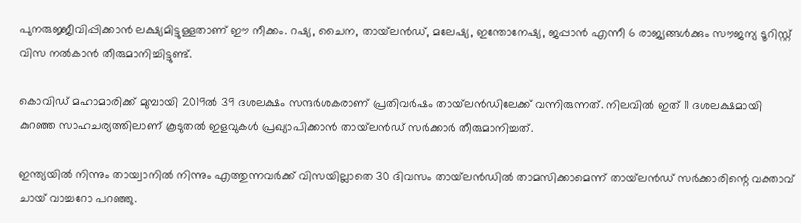പുനരുജ്ജീവിപ്പിക്കാന്‍ ലക്ഷ്യമിട്ടുള്ളതാണ് ഈ നീക്കം. റഷ്യ, ചൈന, തായ്‌ലന്‍ഡ്, മലേഷ്യ, ഇന്തോനേഷ്യ, ജപ്പാന്‍ എന്നീ 6 രാജ്യങ്ങള്‍ക്കും സൗജന്യ ടൂറിസ്റ്റ് വിസ നല്‍കാന്‍ തീരുമാനിച്ചിട്ടുണ്ട്.

കൊവിഡ് മഹാമാരിക്ക് മുമ്പായി 2019ല്‍ 39 ദശലക്ഷം സന്ദര്‍ശകരാണ് പ്രതിവര്‍ഷം തായ്‌ലന്‍ഡിലേക്ക് വന്നിരുന്നത്. നിലവില്‍ ഇത് 11 ദശലക്ഷമായി കുറഞ്ഞ സാഹചര്യത്തിലാണ് കൂടുതല്‍ ഇളവുകള്‍ പ്രഖ്യാപിക്കാന്‍ തായ്‌ലന്‍ഡ് സര്‍ക്കാര്‍ തീരുമാനിച്ചത്.

ഇന്ത്യയില്‍ നിന്നും തായ്വാനില്‍ നിന്നും എത്തുന്നവര്‍ക്ക് വിസയില്ലാതെ 30 ദിവസം തായ്‌ലന്‍ഡില്‍ താമസിക്കാമെന്ന് തായ്‌ലന്‍ഡ് സര്‍ക്കാരിന്റെ വക്താവ് ചായ് വാച്ചറോ പറഞ്ഞു.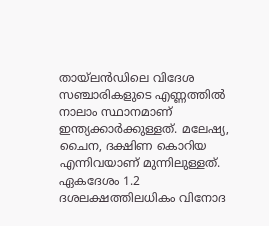തായ്‌ലന്‍ഡിലെ വിദേശ സഞ്ചാരികളുടെ എണ്ണത്തില്‍ നാലാം സ്ഥാനമാണ് ഇന്ത്യക്കാര്‍ക്കുള്ളത്. മലേഷ്യ, ചൈന, ദക്ഷിണ കൊറിയ എന്നിവയാണ് മുന്നിലുള്ളത്. ഏകദേശം 1.2 ദശലക്ഷത്തിലധികം വിനോദ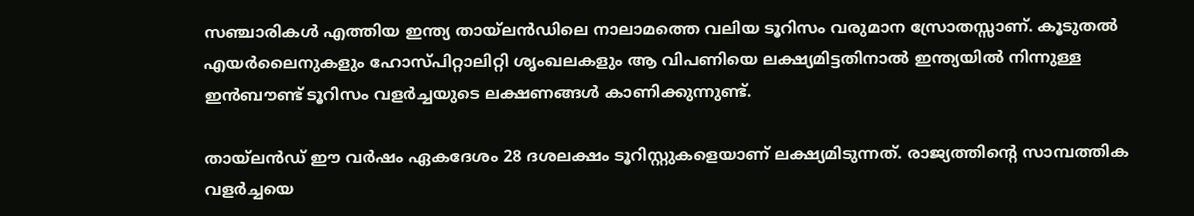സഞ്ചാരികള്‍ എത്തിയ ഇന്ത്യ തായ്‌ലന്‍ഡിലെ നാലാമത്തെ വലിയ ടൂറിസം വരുമാന സ്രോതസ്സാണ്. കൂടുതല്‍ എയര്‍ലൈനുകളും ഹോസ്പിറ്റാലിറ്റി ശൃംഖലകളും ആ വിപണിയെ ലക്ഷ്യമിട്ടതിനാല്‍ ഇന്ത്യയില്‍ നിന്നുള്ള ഇന്‍ബൗണ്ട് ടൂറിസം വളര്‍ച്ചയുടെ ലക്ഷണങ്ങള്‍ കാണിക്കുന്നുണ്ട്.

തായ്‌ലന്‍ഡ് ഈ വര്‍ഷം ഏകദേശം 28 ദശലക്ഷം ടൂറിസ്റ്റുകളെയാണ് ലക്ഷ്യമിടുന്നത്. രാജ്യത്തിന്റെ സാമ്പത്തിക വളര്‍ച്ചയെ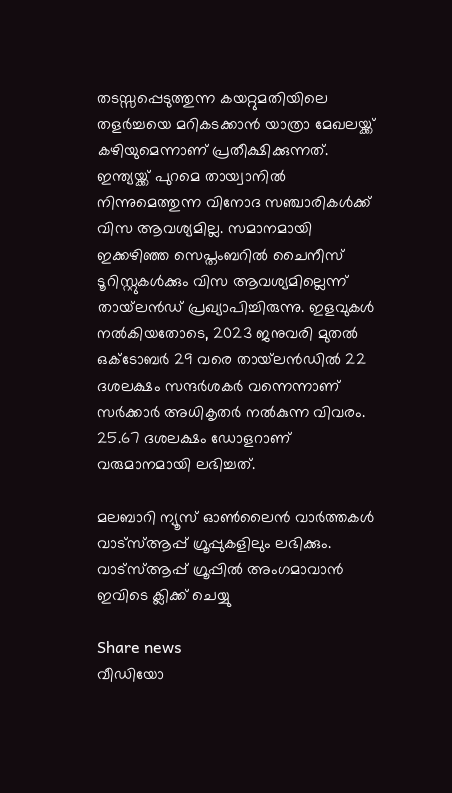തടസ്സപ്പെടുത്തുന്ന കയറ്റുമതിയിലെ തളര്‍ച്ചയെ മറികടക്കാന്‍ യാത്രാ മേഖലയ്ക്ക് കഴിയുമെന്നാണ് പ്രതീക്ഷിക്കുന്നത്. ഇന്ത്യയ്ക്ക് പുറമെ തായ്വാനില്‍ നിന്നുമെത്തുന്ന വിനോദ സഞ്ചാരികള്‍ക്ക് വിസ ആവശ്യമില്ല. സമാനമായി ഇക്കഴിഞ്ഞ സെപ്തംബറില്‍ ചൈനീസ് ടൂറിസ്റ്റുകള്‍ക്കും വിസ ആവശ്യമില്ലെന്ന് തായ്‌ലന്‍ഡ് പ്രഖ്യാപിച്ചിരുന്നു. ഇളവുകള്‍ നല്‍കിയതോടെ, 2023 ജനുവരി മുതല്‍ ഒക്ടോബര്‍ 29 വരെ തായ്‌ലന്‍ഡില്‍ 22 ദശലക്ഷം സന്ദര്‍ശകര്‍ വന്നെന്നാണ് സര്‍ക്കാര്‍ അധികൃതര്‍ നല്‍കുന്ന വിവരം. 25.67 ദശലക്ഷം ഡോളറാണ് വരുമാനമായി ലഭിച്ചത്.

മലബാറി ന്യൂസ് ഓണ്‍ലൈന്‍ വാര്‍ത്തകള്‍ വാട്‌സ്ആപ്പ് ഗ്രൂപ്പുകളിലും ലഭിക്കും. വാട്‌സ്ആപ്പ് ഗ്രൂപ്പില്‍ അംഗമാവാന്‍ ഇവിടെ ക്ലിക്ക് ചെയ്യു

Share news
വീഡിയോ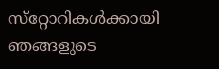സ്‌റ്റോറികള്‍ക്കായി ഞങ്ങളുടെ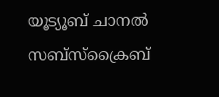യൂട്യൂബ് ചാനല്‍ സബ്‌സ്‌ക്രൈബ്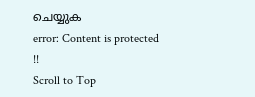ചെയ്യുക
error: Content is protected !!
Scroll to Top